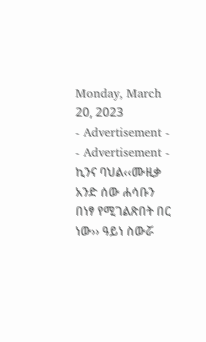Monday, March 20, 2023
- Advertisement -
- Advertisement -
ኪንና ባህል‹‹ሙዚቃ አንድ ሰው ሐሳቡን በነፃ የሚገልጽበት በር ነው›› ዓይነ ስውሯ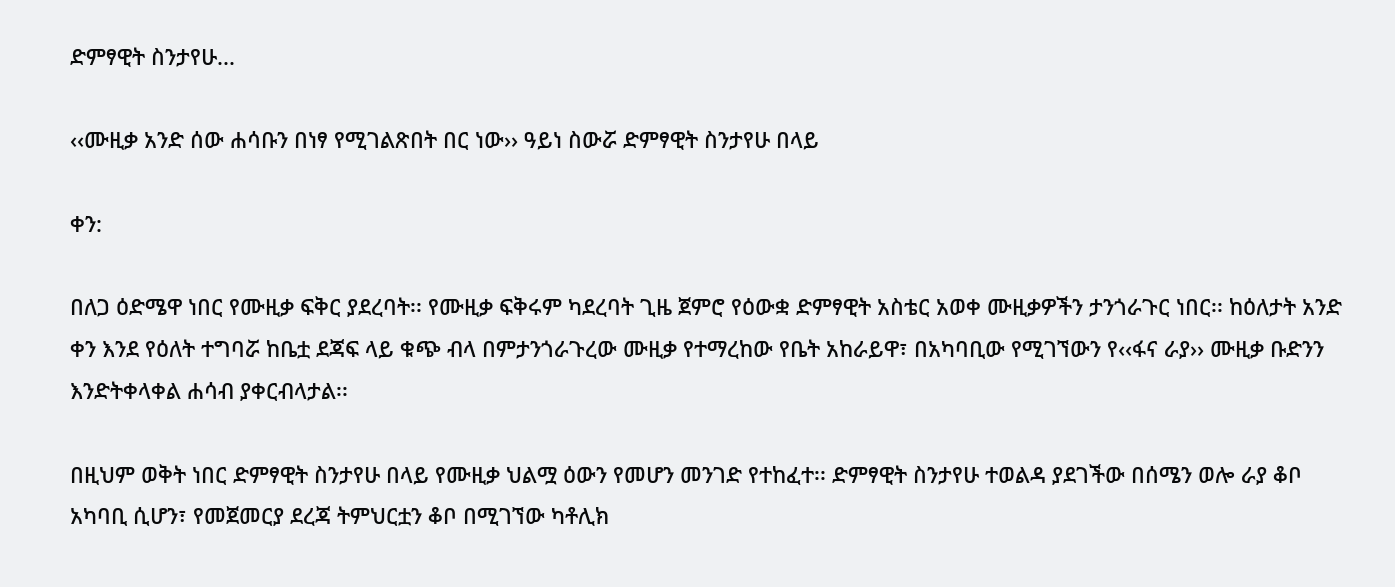ድምፃዊት ስንታየሁ...

‹‹ሙዚቃ አንድ ሰው ሐሳቡን በነፃ የሚገልጽበት በር ነው›› ዓይነ ስውሯ ድምፃዊት ስንታየሁ በላይ

ቀን:

በለጋ ዕድሜዋ ነበር የሙዚቃ ፍቅር ያደረባት፡፡ የሙዚቃ ፍቅሩም ካደረባት ጊዜ ጀምሮ የዕውቋ ድምፃዊት አስቴር አወቀ ሙዚቃዎችን ታንጎራጉር ነበር፡፡ ከዕለታት አንድ ቀን እንደ የዕለት ተግባሯ ከቤቷ ደጃፍ ላይ ቁጭ ብላ በምታንጎራጉረው ሙዚቃ የተማረከው የቤት አከራይዋ፣ በአካባቢው የሚገኘውን የ‹‹ፋና ራያ›› ሙዚቃ ቡድንን እንድትቀላቀል ሐሳብ ያቀርብላታል፡፡

በዚህም ወቅት ነበር ድምፃዊት ስንታየሁ በላይ የሙዚቃ ህልሟ ዕውን የመሆን መንገድ የተከፈተ፡፡ ድምፃዊት ስንታየሁ ተወልዳ ያደገችው በሰሜን ወሎ ራያ ቆቦ አካባቢ ሲሆን፣ የመጀመርያ ደረጃ ትምህርቷን ቆቦ በሚገኘው ካቶሊክ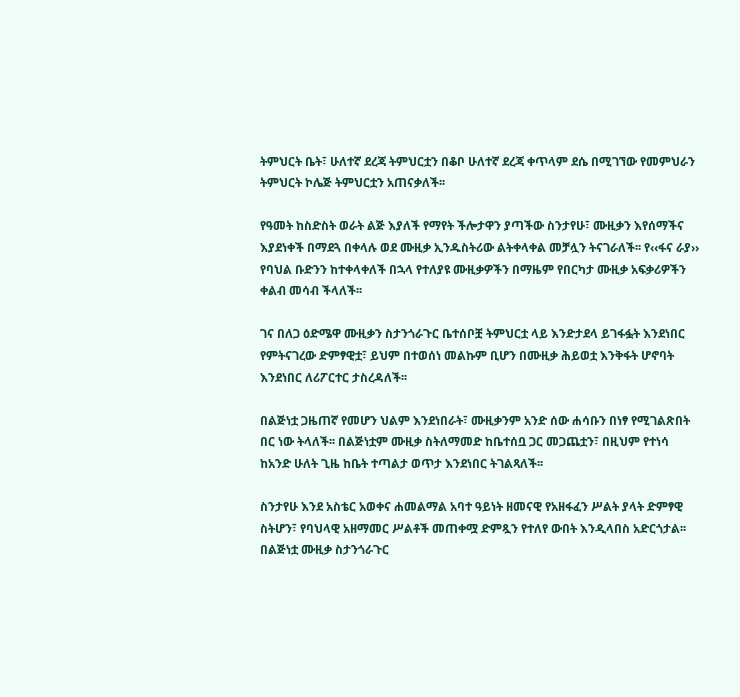ትምህርት ቤት፣ ሁለተኛ ደረጃ ትምህርቷን በቆቦ ሁለተኛ ደረጃ ቀጥላም ደሴ በሚገኘው የመምህራን ትምህርት ኮሌጅ ትምህርቷን አጠናቃለች፡፡

የዓመት ከስድስት ወራት ልጅ እያለች የማየት ችሎታዋን ያጣችው ስንታየሁ፣ ሙዚቃን እየሰማችና እያደነቀች በማደጓ በቀላሉ ወደ ሙዚቃ ኢንዱስትሪው ልትቀላቀል መቻሏን ትናገራለች፡፡ የ‹‹ፋና ራያ›› የባህል ቡድንን ከተቀላቀለች በኋላ የተለያዩ ሙዚቃዎችን በማዜም የበርካታ ሙዚቃ አፍቃሪዎችን ቀልብ መሳብ ችላለች፡፡

ገና በለጋ ዕድሜዋ ሙዚቃን ስታንጎራጉር ቤተሰቦቿ ትምህርቷ ላይ እንድታደላ ይገፋፏት እንደነበር የምትናገረው ድምፃዊቷ፣ ይህም በተወሰነ መልኩም ቢሆን በሙዚቃ ሕይወቷ እንቅፋት ሆኖባት እንደነበር ለሪፖርተር ታስረዳለች፡፡

በልጅነቷ ጋዜጠኛ የመሆን ህልም እንደነበራት፣ ሙዚቃንም አንድ ሰው ሐሳቡን በነፃ የሚገልጽበት በር ነው ትላለች፡፡ በልጅነቷም ሙዚቃ ስትለማመድ ከቤተሰቧ ጋር መጋጨቷን፣ በዚህም የተነሳ ከአንድ ሁለት ጊዜ ከቤት ተጣልታ ወጥታ እንደነበር ትገልጻለች፡፡

ስንታየሁ እንደ አስቴር አወቀና ሐመልማል አባተ ዓይነት ዘመናዊ የአዘፋፈን ሥልት ያላት ድምፃዊ  ስትሆን፣ የባህላዊ አዘማመር ሥልቶች መጠቀሟ ድምጿን የተለየ ውበት እንዲላበስ አድርጎታል፡፡ በልጅነቷ ሙዚቃ ስታንጎራጉር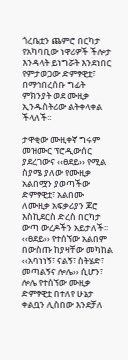ጎረቤቷን ጨምሮ በርካታ የአካባቢው ነዋሪዎች ችሎታ እንዳላት ይነግሯት እንደነበር የምታወጋው ድምፃዊቷ፣ በማኅበረሰቡ ግፊት ምክንያት ወደ ሙዚቃ ኢንዱስትሪው ልትቀላቀል ችላለች፡፡

ታዋቂው ሙዚቀኛ ግሩም መዝሙር ፕሮዲውሰር ያደረገውና ‹‹ፀደይ›› የሚል ስያሜ ያለው የሙዚቃ አልበሟን ያወጣችው ድምፃዊቷ፣ አልበሙ ለሙዚቃ አፍቃሪያን ጆሮ እስኪደርስ ድረስ በርካታ ውጣ ውረዶችን አይታለች፡፡ ‹‹ፀደይ›› የተሰኘው አልበም በውስጡ ከያዛቸው መካከል ‹‹አባነነኝ፣ ናልኝ፣ ስትሄድ፣ መጣልኝና ሎሌ›› ሲሆን፣ ሎሌ የተሰኘው ሙዚቃ ድምፃዊቷ በተለየ ሁኔታ ቀልቧን ሊስበው እንደቻለ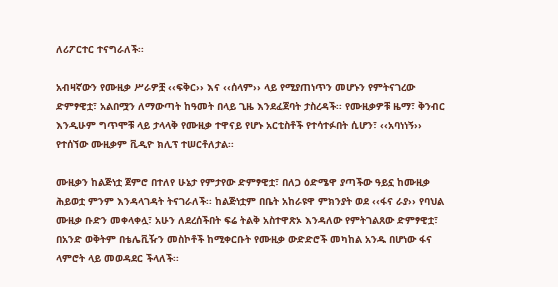ለሪፖርተር ተናግራለች፡፡

አብዛኛውን የሙዚቃ ሥራዎቿ ‹‹ፍቅር›› እና ‹‹ሰላም›› ላይ የሚያጠነጥን መሆኑን የምትናገረው ድምፃዊቷ፣ አልበሟን ለማውጣት ከዓመት በላይ ጊዜ እንደፈጀባት ታስረዳች፡፡ የሙዚቃዎቹ ዜማ፣ ቅንብር እንዲሁም ግጥሞቹ ላይ ታላላቅ የሙዚቃ ተዋናይ የሆኑ አርቲስቶች የተሳተፉበት ሲሆን፣ ‹‹አባነነኝ›› የተሰኘው ሙዚቃም ቪዲዮ ክሊፕ ተሠርቶለታል፡፡

ሙዚቃን ከልጅነቷ ጀምሮ በተለየ ሁኔታ የምታየው ድምፃዊቷ፣ በለጋ ዕድሜዋ ያጣችው ዓይኗ ከሙዚቃ ሕይወቷ ምንም እንዳላገዳት ትናገራለች፡፡ ከልጅነቷም በቤት አከራዩዋ ምክንያት ወደ ‹‹ፋና ራያ›› የባህል ሙዚቃ ቡድን መቀላቀሏ፣ አሁን ለደረሰችበት ፍሬ ትልቅ አስተዋጽኦ እንዳለው የምትገልጸው ድምፃዊቷ፣ በአንድ ወቅትም በቴሌቪዥን መስኮቶች ከሚቀርቡት የሙዚቃ ውድድሮች መካከል አንዱ በሆነው ፋና ላምሮት ላይ መወዳደር ችላለች፡፡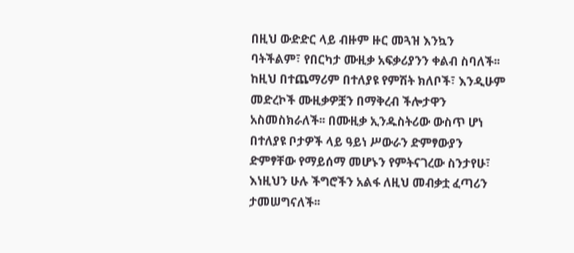በዚህ ውድድር ላይ ብዙም ዙር መጓዝ እንኳን ባትችልም፣ የበርካታ ሙዚቃ አፍቃሪያንን ቀልብ ስባለች፡፡ ከዚህ በተጨማሪም በተለያዩ የምሽት ክለቦች፣ እንዲሁም መድረኮች ሙዚቃዎቿን በማቅረብ ችሎታዋን አስመስክራለች፡፡ በሙዚቃ ኢንዱስትሪው ውስጥ ሆነ በተለያዩ ቦታዎች ላይ ዓይነ ሥውራን ድምፃውያን ድምፃቸው የማይሰማ መሆኑን የምትናገረው ስንታየሁ፣ እነዚህን ሁሉ ችግሮችን አልፋ ለዚህ መብቃቷ ፈጣሪን ታመሠግናለች፡፡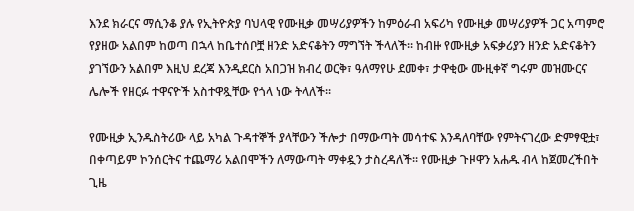እንደ ክራርና ማሲንቆ ያሉ የኢትዮጵያ ባህላዊ የሙዚቃ መሣሪያዎችን ከምዕራብ አፍሪካ የሙዚቃ መሣሪያዎች ጋር አጣምሮ የያዘው አልበም ከወጣ በኋላ ከቤተሰቦቿ ዘንድ አድናቆትን ማግኘት ችላለች፡፡ ከብዙ የሙዚቃ አፍቃሪያን ዘንድ አድናቆትን ያገኘውን አልበም እዚህ ደረጃ እንዲደርስ አበጋዝ ክብረ ወርቅ፣ ዓለማየሁ ደመቀ፣ ታዋቂው ሙዚቀኛ ግሩም መዝሙርና ሌሎች የዘርፉ ተዋናዮች አስተዋጿቸው የጎላ ነው ትላለች፡፡

የሙዚቃ ኢንዱስትሪው ላይ አካል ጉዳተኞች ያላቸውን ችሎታ በማውጣት መሳተፍ እንዳለባቸው የምትናገረው ድምፃዊቷ፣ በቀጣይም ኮንሰርትና ተጨማሪ አልበሞችን ለማውጣት ማቀዷን ታስረዳለች፡፡ የሙዚቃ ጉዞዋን አሐዱ ብላ ከጀመረችበት ጊዜ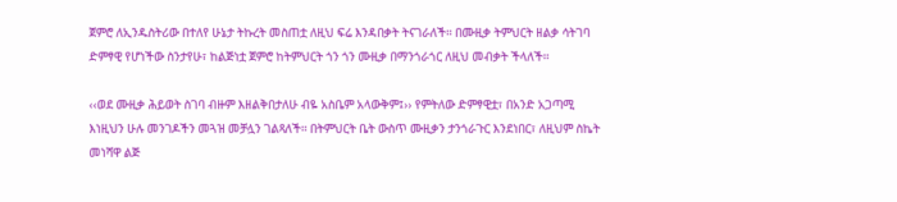ጀምሮ ለኢንዱስትሪው በተለየ ሁኔታ ትኩረት መስጠቷ ለዚህ ፍሬ እንዳበቃት ትናገራለች፡፡ በሙዚቃ ትምህርት ዘልቃ ሳትገባ ድምፃዊ የሆነችው ስንታየሁ፣ ከልጅነቷ ጀምሮ ከትምህርት ጎን ጎን ሙዚቃ በማንጎራጎር ለዚህ መብቃት ችላለች፡፡

‹‹ወደ ሙዚቃ ሕይወት ስገባ ብዙም እዘልቅበታለሁ ብዬ አስቤም አላውቅም፤›› የምትለው ድምፃዊቷ፣ በአንድ አጋጣሚ እነዚህን ሁሉ መንገዶችን መጓዝ መቻሏን ገልጻለች፡፡ በትምህርት ቤት ውስጥ ሙዚቃን ታንጎራጉር እንደነበር፣ ለዚህም ስኬት መነሻዋ ልጅ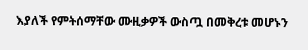እያለች የምትሰማቸው ሙዚቃዎች ውስጧ በመቅረቱ መሆኑን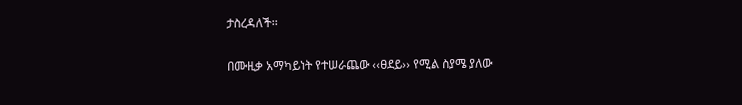ታስረዳለች፡፡

በሙዚቃ አማካይነት የተሠራጨው ‹‹ፀደይ›› የሚል ስያሜ ያለው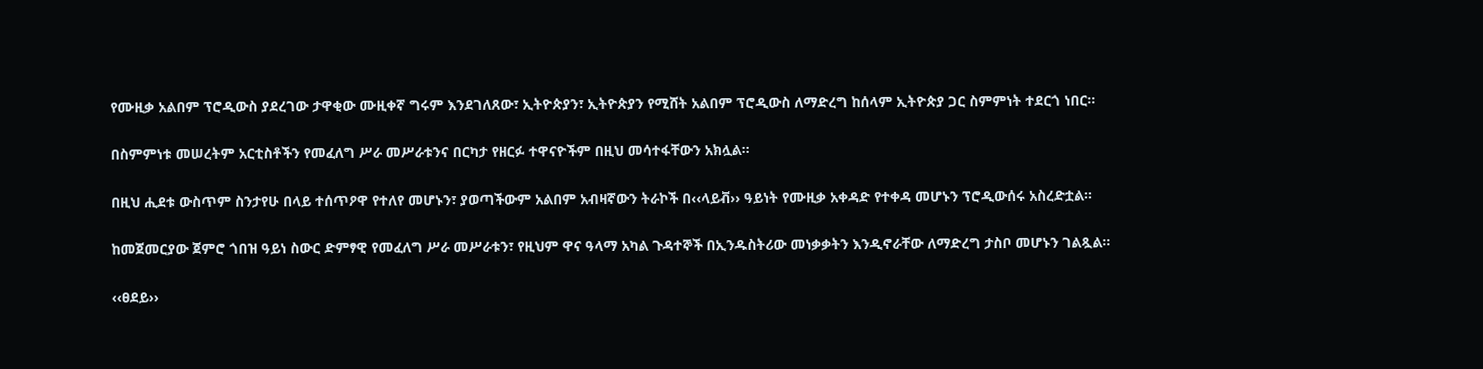የሙዚቃ አልበም ፕሮዲውስ ያደረገው ታዋቂው ሙዚቀኛ ግሩም እንደገለጸው፣ ኢትዮጵያን፣ ኢትዮጵያን የሚሸት አልበም ፕሮዲውስ ለማድረግ ከሰላም ኢትዮጵያ ጋር ስምምነት ተደርጎ ነበር፡፡

በስምምነቱ መሠረትም አርቲስቶችን የመፈለግ ሥራ መሥራቱንና በርካታ የዘርፉ ተዋናዮችም በዚህ መሳተፋቸውን አክሏል፡፡

በዚህ ሒደቱ ውስጥም ስንታየሁ በላይ ተሰጥዖዋ የተለየ መሆኑን፣ ያወጣችውም አልበም አብዛኛውን ትራኮች በ‹‹ላይቭ›› ዓይነት የሙዚቃ አቀዳድ የተቀዳ መሆኑን ፕሮዲውሰሩ አስረድቷል፡፡

ከመጀመርያው ጀምሮ ጎበዝ ዓይነ ስውር ድምፃዊ የመፈለግ ሥራ መሥራቱን፣ የዚህም ዋና ዓላማ አካል ጉዳተኞች በኢንዱስትሪው መነቃቃትን እንዲኖራቸው ለማድረግ ታስቦ መሆኑን ገልጿል፡፡

‹‹ፀደይ››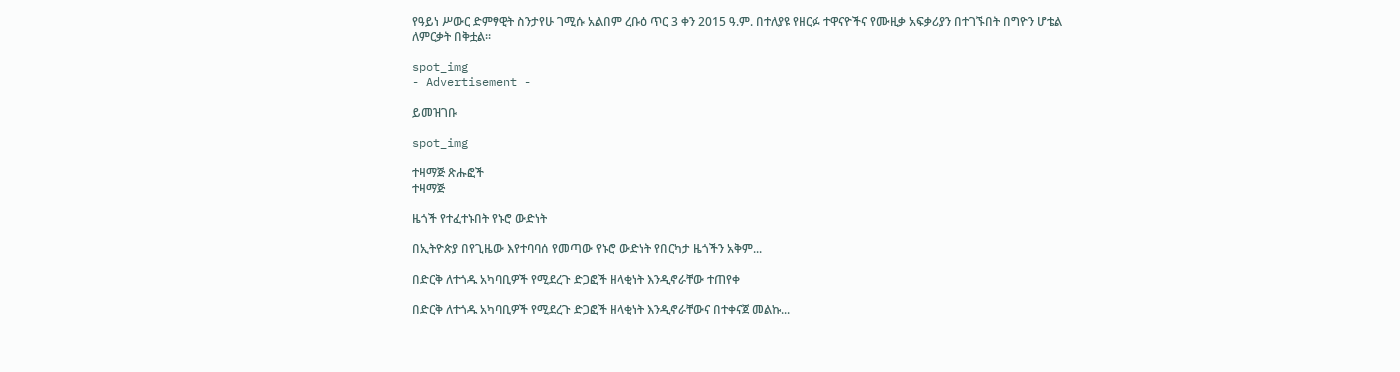የዓይነ ሥውር ድምፃዊት ስንታየሁ ገሚሱ አልበም ረቡዕ ጥር 3 ቀን 2015 ዓ.ም. በተለያዩ የዘርፉ ተዋናዮችና የሙዚቃ አፍቃሪያን በተገኙበት በግዮን ሆቴል ለምርቃት በቅቷል፡፡

spot_img
- Advertisement -

ይመዝገቡ

spot_img

ተዛማጅ ጽሑፎች
ተዛማጅ

ዜጎች የተፈተኑበት የኑሮ ውድነት

በኢትዮጵያ በየጊዜው እየተባባሰ የመጣው የኑሮ ውድነት የበርካታ ዜጎችን አቅም...

በድርቅ ለተጎዱ አካባቢዎች የሚደረጉ ድጋፎች ዘላቂነት እንዲኖራቸው ተጠየቀ

በድርቅ ለተጎዱ አካባቢዎች የሚደረጉ ድጋፎች ዘላቂነት እንዲኖራቸውና በተቀናጀ መልኩ...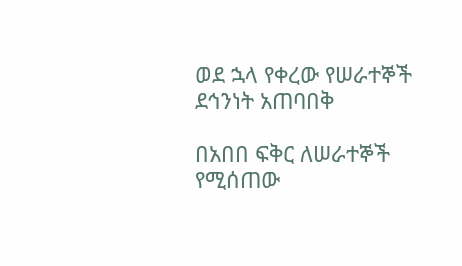ወደ ኋላ የቀረው የሠራተኞች ደኅንነት አጠባበቅ

በአበበ ፍቅር ለሠራተኞች የሚሰጠው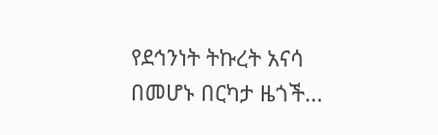የደኅንነት ትኩረት አናሳ በመሆኑ በርካታ ዜጎች...